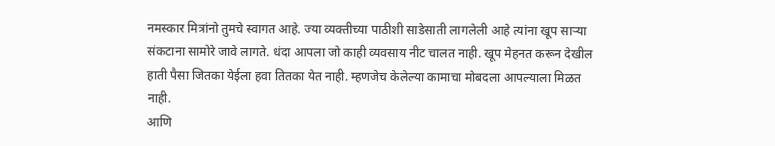नमस्कार मित्रांनो तुमचे स्वागत आहे. ज्या व्यक्तीच्या पाठीशी साडेसाती लागलेली आहे त्यांना खूप साऱ्या संकटाना सामोरे जावे लागते. धंदा आपला जो काही व्यवसाय नीट चालत नाही. खूप मेहनत करून देखील हाती पैसा जितका येईला हवा तितका येत नाही. म्हणजेच केलेल्या कामाचा मोबदला आपल्याला मिळत नाही.
आणि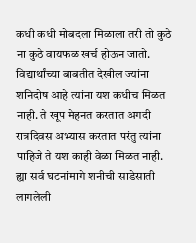कधी कधी मोबदला मिळाला तरी तो कुठे ना कुठे वायफळ खर्च होऊन जातो. विद्यार्थांच्या बाबतीत देखील ज्यांना शनिदोष आहे त्यांना यश कधीच मिळत नाही. ते खूप मेहनत करतात अगदी रात्रदिवस अभ्यास करतात परंतु त्यांना पाहिजे ते यश काही वेळा मिळत नाही.
ह्या सर्व घटनांमागे शनीची साडेसाती लागलेली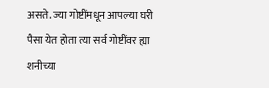असते. ज्या गोष्टींमधून आपल्या घरी पैसा येत होता त्या सर्व गोष्टींवर ह्या शनीच्या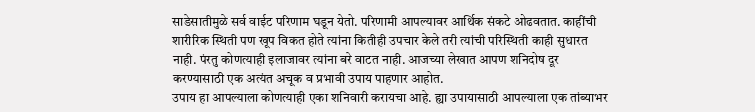साडेसातीमुळे सर्व वाईट परिणाम घडून येतो. परिणामी आपल्यावर आर्थिक संकटे ओढवतात. काहींची शारीरिक स्थिती पण खूप विकत होते त्यांना कितीही उपचार केले तरी त्यांची परिस्थिती काही सुधारत नाही. पंरतु कोणत्याही इलाजावर त्यांना बरे वाटत नाही. आजच्या लेखात आपण शनिदोष दूर करण्यासाठी एक अत्यंत अचूक व प्रभावी उपाय पाहणार आहोत.
उपाय हा आपल्याला कोणत्याही एका शनिवारी करायचा आहे. ह्या उपायासाठी आपल्याला एक तांब्याभर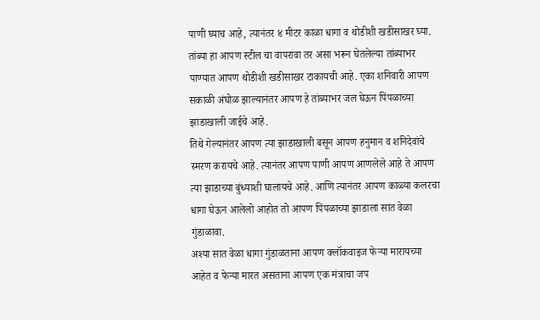पाणी घ्याच आहे, त्यानंतर ४ मीटर काळा धागा व थोडीशी खडीसाखर घ्या. तांब्या हा आपण स्टील चा वापरावा तर असा भरून घेतलेल्या तांब्याभर पाण्यात आपण थोडीशी खडीसाखर टाकायची आहे. एका शनिवारी आपण सकाळी अंघोळ झाल्यानंतर आपण हे तांब्याभर जल घेऊन पिंपळाच्या झाडाखाली जाईचे आहे.
तिथे गेल्यानंतर आपण त्या झाडाखाली बसून आपण हनुमान व शनिदेवांचे स्मरण करायचे आहे. त्यानंतर आपण पाणी आपण आणलेले आहे ते आपण त्या झाडाच्या बुंध्याशी घालायचे आहे. आणि त्यानंतर आपण काळ्या कलरचा धागा घेऊन आलेलो आहोत तो आपण पिंपळाच्या झाडाला सात वेळा गुंडाळावा.
अश्या सात वेळा धागा गुंडाळताना आपण क्लॉकवाइज फेऱ्या मारायच्या आहेत व फेऱ्या मारत असताना आपण एक मंत्राचा जप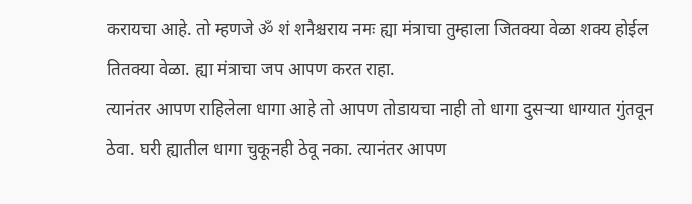करायचा आहे. तो म्हणजे ॐ शं शनैश्चराय नमः ह्या मंत्राचा तुम्हाला जितक्या वेळा शक्य होईल तितक्या वेळा. ह्या मंत्राचा जप आपण करत राहा.
त्यानंतर आपण राहिलेला धागा आहे तो आपण तोडायचा नाही तो धागा दुसऱ्या धाग्यात गुंतवून ठेवा. घरी ह्यातील धागा चुकूनही ठेवू नका. त्यानंतर आपण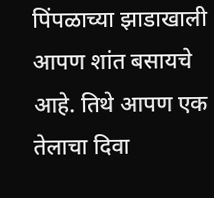पिंपळाच्या झाडाखाली आपण शांत बसायचे आहे. तिथे आपण एक तेलाचा दिवा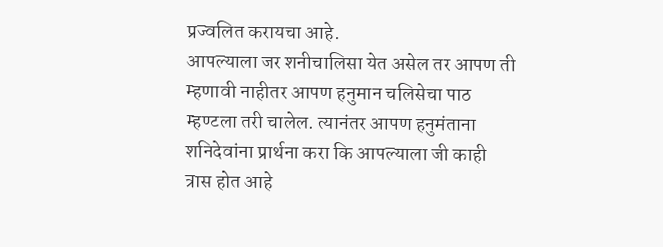प्रज्वलित करायचा आहे.
आपल्याला जर शनीचालिसा येत असेल तर आपण ती म्हणावी नाहीतर आपण हनुमान चलिसेचा पाठ म्हण्टला तरी चालेल. त्यानंतर आपण हनुमंताना शनिदेवांना प्रार्थना करा कि आपल्याला जी काही त्रास होत आहे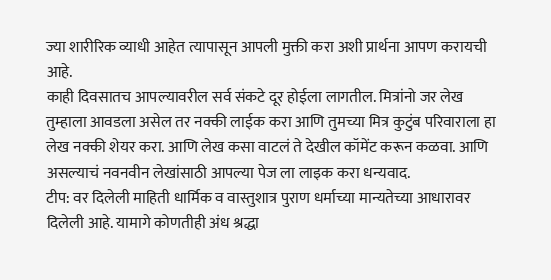ज्या शारीरिक व्याधी आहेत त्यापासून आपली मुक्ती करा अशी प्रार्थना आपण करायची आहे.
काही दिवसातच आपल्यावरील सर्व संकटे दूर होईला लागतील. मित्रांनो जर लेख तुम्हाला आवडला असेल तर नक्की लाईक करा आणि तुमच्या मित्र कुटुंब परिवाराला हा लेख नक्की शेयर करा. आणि लेख कसा वाटलं ते देखील कॉमेंट करून कळवा. आणि असल्याचं नवनवीन लेखांसाठी आपल्या पेज ला लाइक करा धन्यवाद.
टीप: वर दिलेली माहिती धार्मिक व वास्तुशात्र पुराण धर्माच्या मान्यतेच्या आधारावर दिलेली आहे. यामागे कोणतीही अंध श्रद्धा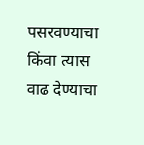पसरवण्याचा किंवा त्यास वाढ देण्याचा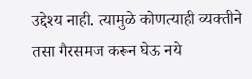उद्देश्य नाही. त्यामुळे कोणत्याही व्यक्तीने तसा गैरसमज करून घेऊ नये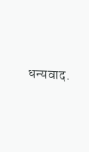धन्यवाद.